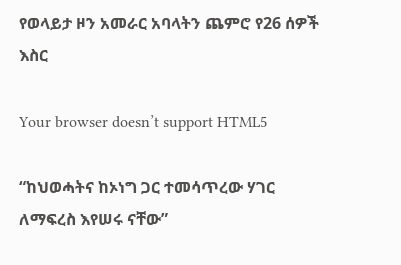የወላይታ ዞን አመራር አባላትን ጨምሮ የ26 ሰዎች እስር

Your browser doesn’t support HTML5

“ከህወሓትና ከኦነግ ጋር ተመሳጥረው ሃገር ለማፍረስ እየሠሩ ናቸው”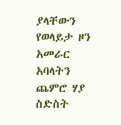ያላቸውን የወላይታ ዞን አመራር አባላትን ጨምሮ ሃያ ስድስት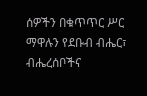ሰዎችን በቁጥጥር ሥር ማዋሉን የደቡብ ብሔር፣ ብሔረሰቦችና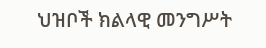ህዝቦች ክልላዊ መንግሥት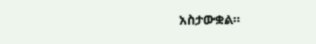አስታውቋል።